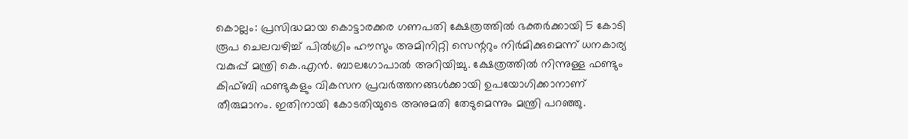കൊല്ലം: പ്രസിദ്ധമായ കൊട്ടാരക്കര ഗണപതി ക്ഷേത്രത്തിൽ ഭക്തർക്കായി 5 കോടി രൂപ ചെലവഴിച്ച് പിൽഗ്രിം ഹൗസും അമിനിറ്റി സെന്ററും നിർമിക്കുമെന്ന് ധനകാര്യ വകുപ്പ് മന്ത്രി കെ.എൻ. ബാലഗോപാൽ അറിയിച്ചു. ക്ഷേത്രത്തിൽ നിന്നുള്ള ഫണ്ടും കിഫ്ബി ഫണ്ടുകളും വികസന പ്രവർത്തനങ്ങൾക്കായി ഉപയോഗിക്കാനാണ് തീരുമാനം. ഇതിനായി കോടതിയുടെ അനുമതി തേടുമെന്നും മന്ത്രി പറഞ്ഞു.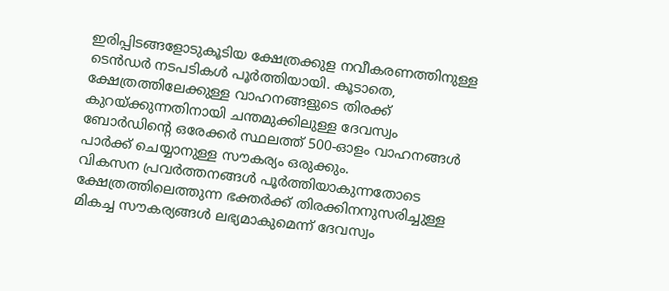ഇരിപ്പിടങ്ങളോടുകൂടിയ ക്ഷേത്രക്കുള നവീകരണത്തിനുള്ള ടെൻഡർ നടപടികൾ പൂർത്തിയായി. കൂടാതെ, ക്ഷേത്രത്തിലേക്കുള്ള വാഹനങ്ങളുടെ തിരക്ക് കുറയ്ക്കുന്നതിനായി ചന്തമുക്കിലുള്ള ദേവസ്വം ബോർഡിന്റെ ഒരേക്കർ സ്ഥലത്ത് 500-ഓളം വാഹനങ്ങൾ പാർക്ക് ചെയ്യാനുള്ള സൗകര്യം ഒരുക്കും.
വികസന പ്രവർത്തനങ്ങൾ പൂർത്തിയാകുന്നതോടെ ക്ഷേത്രത്തിലെത്തുന്ന ഭക്തർക്ക് തിരക്കിനനുസരിച്ചുള്ള മികച്ച സൗകര്യങ്ങൾ ലഭ്യമാകുമെന്ന് ദേവസ്വം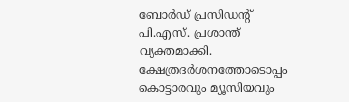ബോർഡ് പ്രസിഡന്റ് പി.എസ്. പ്രശാന്ത് വ്യക്തമാക്കി. ക്ഷേത്രദർശനത്തോടൊപ്പം കൊട്ടാരവും മ്യൂസിയവും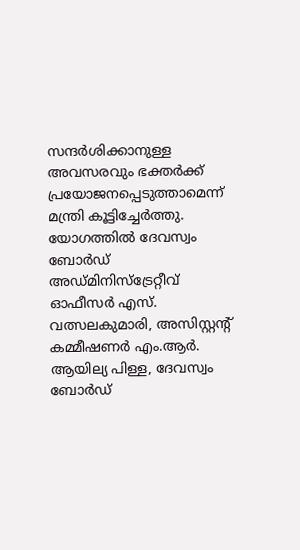സന്ദർശിക്കാനുള്ള അവസരവും ഭക്തർക്ക് പ്രയോജനപ്പെടുത്താമെന്ന് മന്ത്രി കൂട്ടിച്ചേർത്തു.
യോഗത്തിൽ ദേവസ്വം ബോർഡ് അഡ്മിനിസ്ട്രേറ്റീവ് ഓഫീസർ എസ്. വത്സലകുമാരി, അസിസ്റ്റന്റ് കമ്മീഷണർ എം.ആർ. ആയില്യ പിള്ള, ദേവസ്വം ബോർഡ്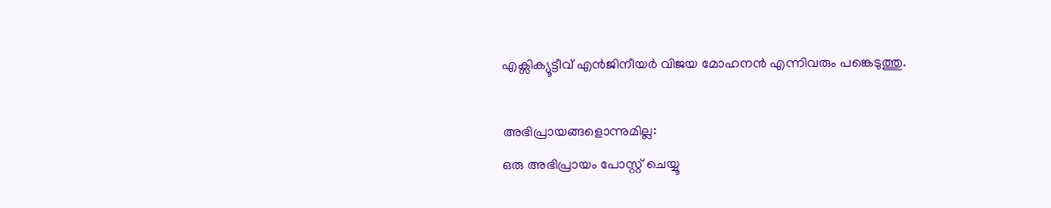എക്സിക്യൂട്ടീവ് എൻജിനീയർ വിജയ മോഹനൻ എന്നിവരും പങ്കെടുത്തു.

അഭിപ്രായങ്ങളൊന്നുമില്ല:
ഒരു അഭിപ്രായം പോസ്റ്റ് ചെയ്യൂ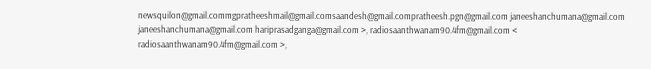newsquilon@gmail.commgpratheeshmail@gmail.comsaandesh@gmail.compratheesh.pgn@gmail.com janeeshanchumana@gmail.com janeeshanchumana@gmail.com hariprasadganga@gmail.com >, radiosaanthwanam90.4fm@gmail.com < radiosaanthwanam90.4fm@gmail.com >,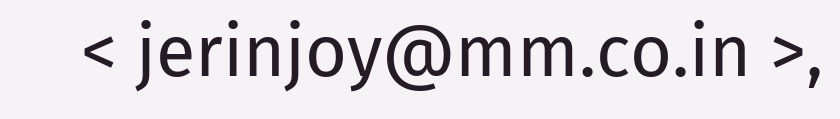< jerinjoy@mm.co.in >,